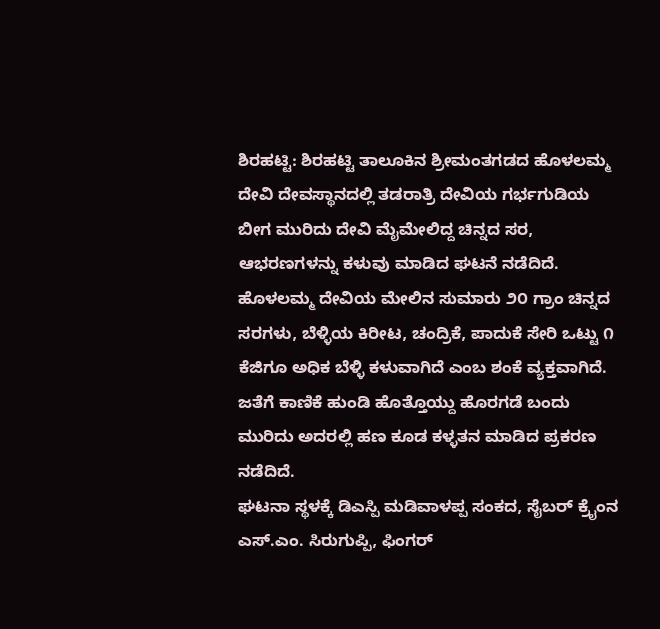ಶಿರಹಟ್ಟಿ: ಶಿರಹಟ್ಟಿ ತಾಲೂಕಿನ ಶ್ರೀಮಂತಗಡದ ಹೊಳಲಮ್ಮ ದೇವಿ ದೇವಸ್ಥಾನದಲ್ಲಿ ತಡರಾತ್ರಿ ದೇವಿಯ ಗರ್ಭಗುಡಿಯ ಬೀಗ ಮುರಿದು ದೇವಿ ಮೈಮೇಲಿದ್ದ ಚಿನ್ನದ ಸರ, ಆಭರಣಗಳನ್ನು ಕಳುವು ಮಾಡಿದ ಘಟನೆ ನಡೆದಿದೆ.
ಹೊಳಲಮ್ಮ ದೇವಿಯ ಮೇಲಿನ ಸುಮಾರು ೨೦ ಗ್ರಾಂ ಚಿನ್ನದ ಸರಗಳು, ಬೆಳ್ಳಿಯ ಕಿರೀಟ, ಚಂದ್ರಿಕೆ, ಪಾದುಕೆ ಸೇರಿ ಒಟ್ಟು ೧ ಕೆಜಿಗೂ ಅಧಿಕ ಬೆಳ್ಳಿ ಕಳುವಾಗಿದೆ ಎಂಬ ಶಂಕೆ ವ್ಯಕ್ತವಾಗಿದೆ. ಜತೆಗೆ ಕಾಣಿಕೆ ಹುಂಡಿ ಹೊತ್ತೊಯ್ದು ಹೊರಗಡೆ ಬಂದು ಮುರಿದು ಅದರಲ್ಲಿ ಹಣ ಕೂಡ ಕಳ್ಳತನ ಮಾಡಿದ ಪ್ರಕರಣ ನಡೆದಿದೆ.
ಘಟನಾ ಸ್ಥಳಕ್ಕೆ ಡಿಎಸ್ಪಿ ಮಡಿವಾಳಪ್ಪ ಸಂಕದ, ಸೈಬರ್ ಕ್ರೈಂನ ಎಸ್.ಎಂ. ಸಿರುಗುಪ್ಪಿ, ಫಿಂಗರ್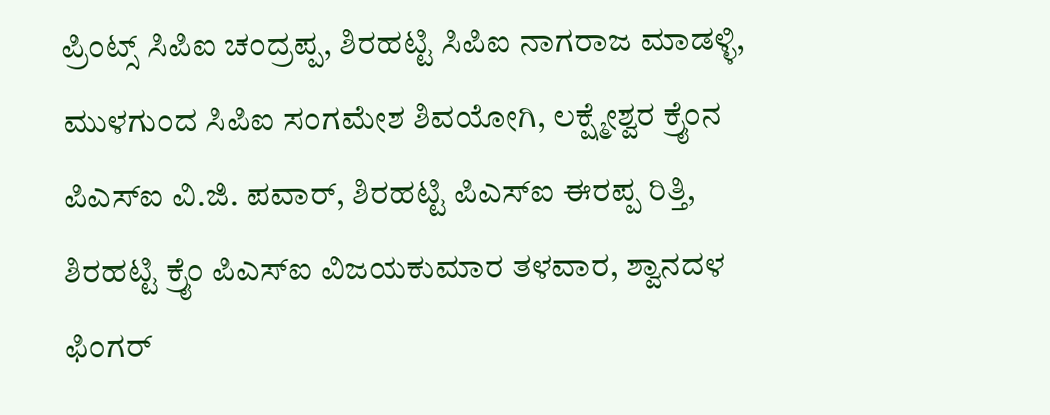ಪ್ರಿಂಟ್ಸ್ ಸಿಪಿಐ ಚಂದ್ರಪ್ಪ, ಶಿರಹಟ್ಟಿ ಸಿಪಿಐ ನಾಗರಾಜ ಮಾಡಳ್ಳಿ, ಮುಳಗುಂದ ಸಿಪಿಐ ಸಂಗಮೇಶ ಶಿವಯೋಗಿ, ಲಕ್ಷ್ಮೇಶ್ವರ ಕ್ರೈಂನ ಪಿಎಸ್ಐ ವಿ.ಜಿ. ಪವಾರ್, ಶಿರಹಟ್ಟಿ ಪಿಎಸ್ಐ ಈರಪ್ಪ ರಿತ್ತಿ, ಶಿರಹಟ್ಟಿ ಕ್ರೈಂ ಪಿಎಸ್ಐ ವಿಜಯಕುಮಾರ ತಳವಾರ, ಶ್ವಾನದಳ ಫಿಂಗರ್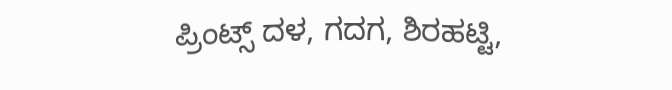ಪ್ರಿಂಟ್ಸ್ ದಳ, ಗದಗ, ಶಿರಹಟ್ಟಿ,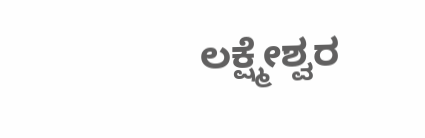ಲಕ್ಷ್ಮೇಶ್ವರ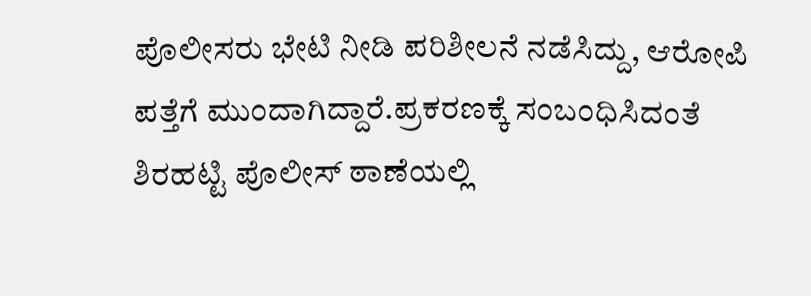ಪೊಲೀಸರು ಭೇಟಿ ನೀಡಿ ಪರಿಶೀಲನೆ ನಡೆಸಿದ್ದು, ಆರೋಪಿ ಪತ್ತೆಗೆ ಮುಂದಾಗಿದ್ದಾರೆ.ಪ್ರಕರಣಕ್ಕೆ ಸಂಬಂಧಿಸಿದಂತೆ ಶಿರಹಟ್ಟಿ ಪೊಲೀಸ್ ಠಾಣೆಯಲ್ಲಿ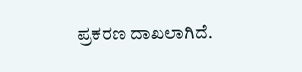ಪ್ರಕರಣ ದಾಖಲಾಗಿದೆ.